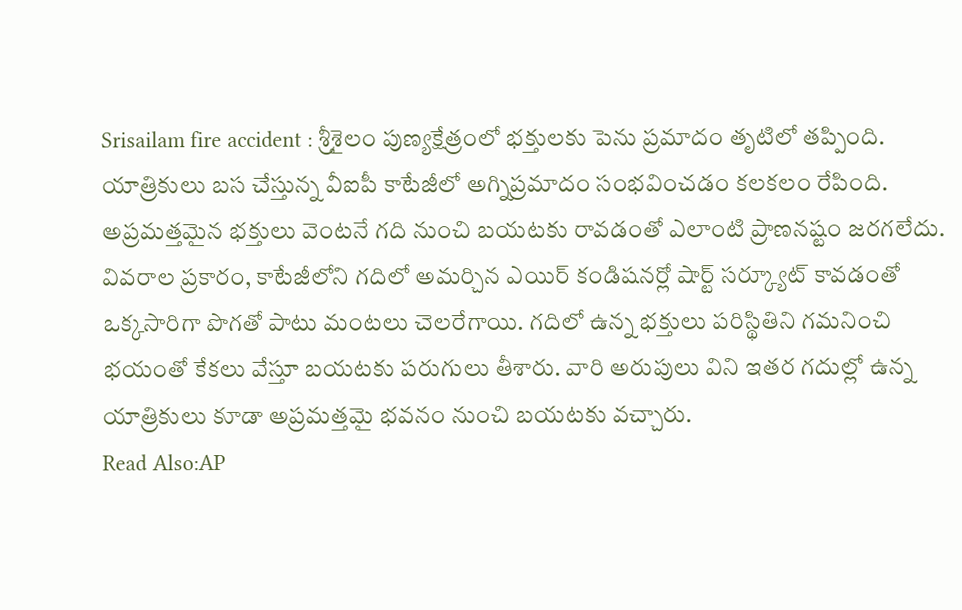Srisailam fire accident : శ్రీశైలం పుణ్యక్షేత్రంలో భక్తులకు పెను ప్రమాదం తృటిలో తప్పింది. యాత్రికులు బస చేస్తున్న వీఐపీ కాటేజీలో అగ్నిప్రమాదం సంభవించడం కలకలం రేపింది. అప్రమత్తమైన భక్తులు వెంటనే గది నుంచి బయటకు రావడంతో ఎలాంటి ప్రాణనష్టం జరగలేదు.
వివరాల ప్రకారం, కాటేజీలోని గదిలో అమర్చిన ఎయిర్ కండిషనర్లో షార్ట్ సర్క్యూట్ కావడంతో ఒక్కసారిగా పొగతో పాటు మంటలు చెలరేగాయి. గదిలో ఉన్న భక్తులు పరిస్థితిని గమనించి భయంతో కేకలు వేస్తూ బయటకు పరుగులు తీశారు. వారి అరుపులు విని ఇతర గదుల్లో ఉన్న యాత్రికులు కూడా అప్రమత్తమై భవనం నుంచి బయటకు వచ్చారు.
Read Also:AP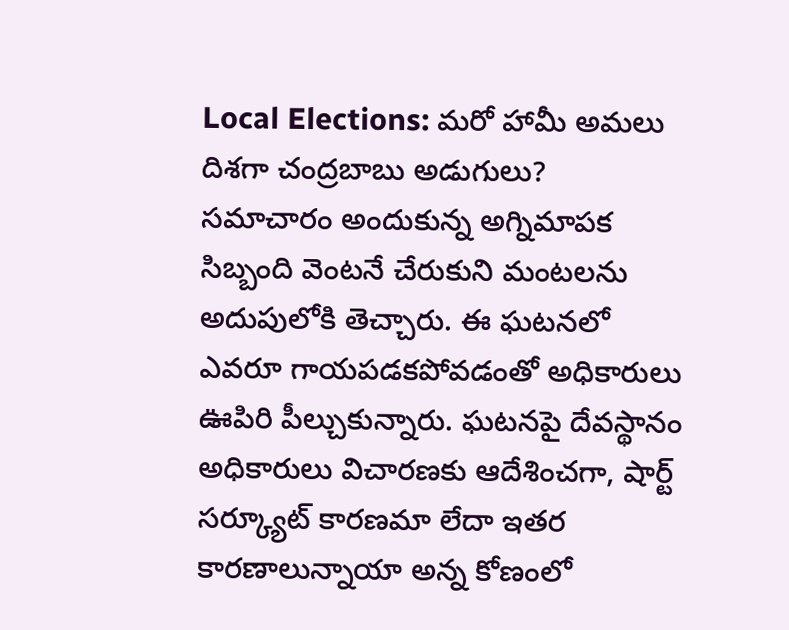Local Elections: మరో హామీ అమలు దిశగా చంద్రబాబు అడుగులు?
సమాచారం అందుకున్న అగ్నిమాపక సిబ్బంది వెంటనే చేరుకుని మంటలను అదుపులోకి తెచ్చారు. ఈ ఘటనలో ఎవరూ గాయపడకపోవడంతో అధికారులు ఊపిరి పీల్చుకున్నారు. ఘటనపై దేవస్థానం అధికారులు విచారణకు ఆదేశించగా, షార్ట్ సర్క్యూట్ కారణమా లేదా ఇతర కారణాలున్నాయా అన్న కోణంలో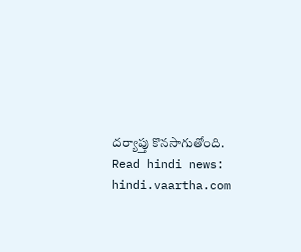దర్యాప్తు కొనసాగుతోంది.
Read hindi news: hindi.vaartha.com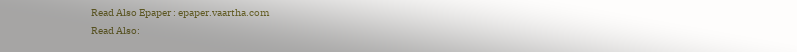Read Also Epaper : epaper.vaartha.com
Read Also: